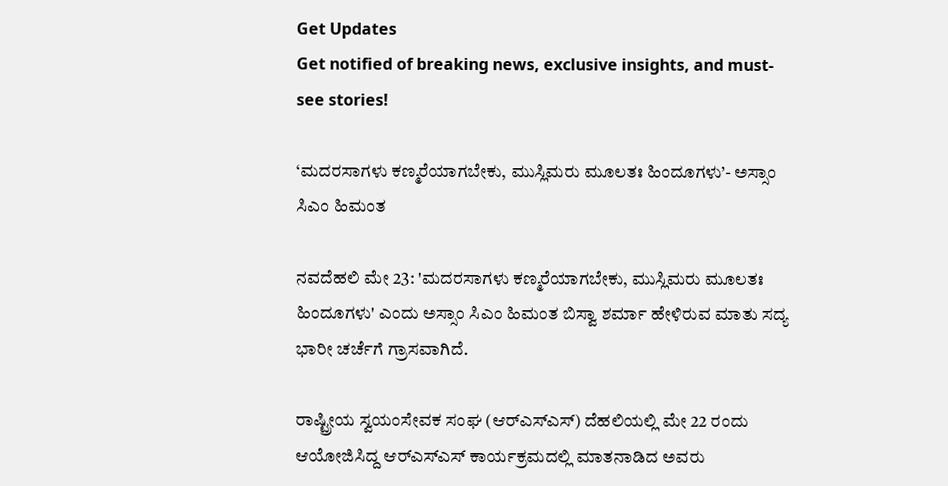Get Updates
Get notified of breaking news, exclusive insights, and must-see stories!

‘ಮದರಸಾಗಳು ಕಣ್ಮರೆಯಾಗಬೇಕು, ಮುಸ್ಲಿಮರು ಮೂಲತಃ ಹಿಂದೂಗಳು’- ಅಸ್ಸಾಂ ಸಿಎಂ ಹಿಮಂತ

ನವದೆಹಲಿ ಮೇ 23: 'ಮದರಸಾಗಳು ಕಣ್ಮರೆಯಾಗಬೇಕು, ಮುಸ್ಲಿಮರು ಮೂಲತಃ ಹಿಂದೂಗಳು' ಎಂದು ಅಸ್ಸಾಂ ಸಿಎಂ ಹಿಮಂತ ಬಿಸ್ವಾ ಶರ್ಮಾ ಹೇಳಿರುವ ಮಾತು ಸದ್ಯ ಭಾರೀ ಚರ್ಚೆಗೆ ಗ್ರಾಸವಾಗಿದೆ.

ರಾಷ್ಟ್ರೀಯ ಸ್ವಯಂಸೇವಕ ಸಂಘ (ಆರ್‌ಎಸ್‌ಎಸ್) ದೆಹಲಿಯಲ್ಲಿ ಮೇ 22 ರಂದು ಆಯೋಜಿಸಿದ್ದ ಆರ್‌ಎಸ್‌ಎಸ್ ಕಾರ್ಯಕ್ರಮದಲ್ಲಿ ಮಾತನಾಡಿದ ಅವರು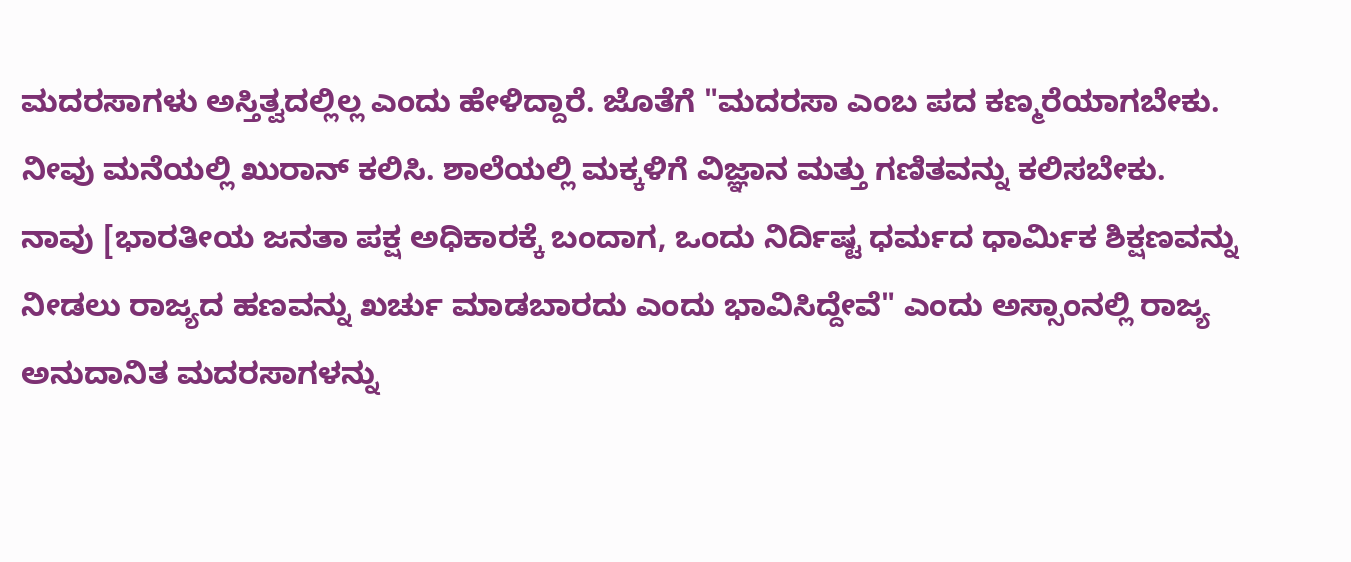ಮದರಸಾಗಳು ಅಸ್ತಿತ್ವದಲ್ಲಿಲ್ಲ ಎಂದು ಹೇಳಿದ್ದಾರೆ. ಜೊತೆಗೆ "ಮದರಸಾ ಎಂಬ ಪದ ಕಣ್ಮರೆಯಾಗಬೇಕು. ನೀವು ಮನೆಯಲ್ಲಿ ಖುರಾನ್ ಕಲಿಸಿ. ಶಾಲೆಯಲ್ಲಿ ಮಕ್ಕಳಿಗೆ ವಿಜ್ಞಾನ ಮತ್ತು ಗಣಿತವನ್ನು ಕಲಿಸಬೇಕು. ನಾವು [ಭಾರತೀಯ ಜನತಾ ಪಕ್ಷ ಅಧಿಕಾರಕ್ಕೆ ಬಂದಾಗ, ಒಂದು ನಿರ್ದಿಷ್ಟ ಧರ್ಮದ ಧಾರ್ಮಿಕ ಶಿಕ್ಷಣವನ್ನು ನೀಡಲು ರಾಜ್ಯದ ಹಣವನ್ನು ಖರ್ಚು ಮಾಡಬಾರದು ಎಂದು ಭಾವಿಸಿದ್ದೇವೆ" ಎಂದು ಅಸ್ಸಾಂನಲ್ಲಿ ರಾಜ್ಯ ಅನುದಾನಿತ ಮದರಸಾಗಳನ್ನು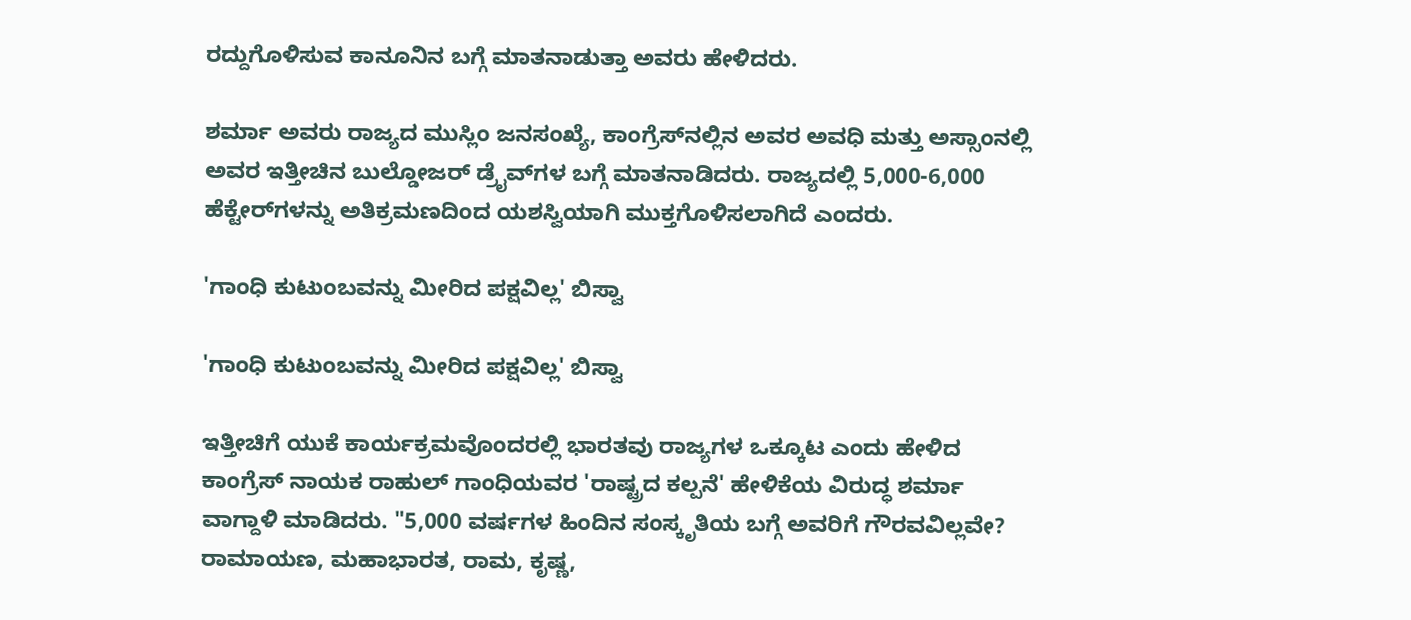ರದ್ದುಗೊಳಿಸುವ ಕಾನೂನಿನ ಬಗ್ಗೆ ಮಾತನಾಡುತ್ತಾ ಅವರು ಹೇಳಿದರು.

ಶರ್ಮಾ ಅವರು ರಾಜ್ಯದ ಮುಸ್ಲಿಂ ಜನಸಂಖ್ಯೆ, ಕಾಂಗ್ರೆಸ್‌ನಲ್ಲಿನ ಅವರ ಅವಧಿ ಮತ್ತು ಅಸ್ಸಾಂನಲ್ಲಿ ಅವರ ಇತ್ತೀಚಿನ ಬುಲ್ಡೋಜರ್ ಡ್ರೈವ್‌ಗಳ ಬಗ್ಗೆ ಮಾತನಾಡಿದರು. ರಾಜ್ಯದಲ್ಲಿ 5,000-6,000 ಹೆಕ್ಟೇರ್‌ಗಳನ್ನು ಅತಿಕ್ರಮಣದಿಂದ ಯಶಸ್ವಿಯಾಗಿ ಮುಕ್ತಗೊಳಿಸಲಾಗಿದೆ ಎಂದರು.

'ಗಾಂಧಿ ಕುಟುಂಬವನ್ನು ಮೀರಿದ ಪಕ್ಷವಿಲ್ಲ' ಬಿಸ್ವಾ

'ಗಾಂಧಿ ಕುಟುಂಬವನ್ನು ಮೀರಿದ ಪಕ್ಷವಿಲ್ಲ' ಬಿಸ್ವಾ

ಇತ್ತೀಚಿಗೆ ಯುಕೆ ಕಾರ್ಯಕ್ರಮವೊಂದರಲ್ಲಿ ಭಾರತವು ರಾಜ್ಯಗಳ ಒಕ್ಕೂಟ ಎಂದು ಹೇಳಿದ ಕಾಂಗ್ರೆಸ್ ನಾಯಕ ರಾಹುಲ್ ಗಾಂಧಿಯವರ 'ರಾಷ್ಟ್ರದ ಕಲ್ಪನೆ' ಹೇಳಿಕೆಯ ವಿರುದ್ಧ ಶರ್ಮಾ ವಾಗ್ದಾಳಿ ಮಾಡಿದರು. "5,000 ವರ್ಷಗಳ ಹಿಂದಿನ ಸಂಸ್ಕೃತಿಯ ಬಗ್ಗೆ ಅವರಿಗೆ ಗೌರವವಿಲ್ಲವೇ? ರಾಮಾಯಣ, ಮಹಾಭಾರತ, ರಾಮ, ಕೃಷ್ಣ,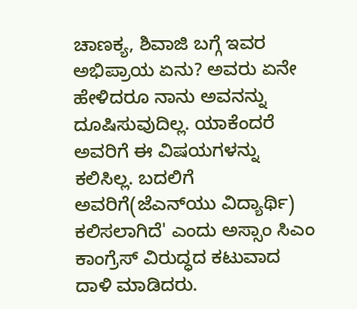ಚಾಣಕ್ಯ, ಶಿವಾಜಿ ಬಗ್ಗೆ ಇವರ ಅಭಿಪ್ರಾಯ ಏನು? ಅವರು ಏನೇ ಹೇಳಿದರೂ ನಾನು ಅವನನ್ನು ದೂಷಿಸುವುದಿಲ್ಲ. ಯಾಕೆಂದರೆ ಅವರಿಗೆ ಈ ವಿಷಯಗಳನ್ನು ಕಲಿಸಿಲ್ಲ. ಬದಲಿಗೆ ಅವರಿಗೆ(ಜೆಎನ್‌ಯು ವಿದ್ಯಾರ್ಥಿ) ಕಲಿಸಲಾಗಿದೆ' ಎಂದು ಅಸ್ಸಾಂ ಸಿಎಂ ಕಾಂಗ್ರೆಸ್ ವಿರುದ್ಧದ ಕಟುವಾದ ದಾಳಿ ಮಾಡಿದರು.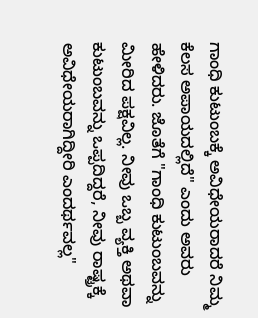ಗಾಂಧಿ ಕುಟುಂಬಕ್ಕೆ ಅವಿಧೇಯರಾದರೆ ನಿಮ್ಮ ಕೆಲಸ ಅಪಾಯದಲ್ಲಿದೆ" ಎಂದು ಅವರು ಹೇಳಿದರು. ಜೊತೆಗೆ "ಗಾಂಧಿ ಕುಟುಂಬವನ್ನು ಮೀರಿದ ಪಕ್ಷವಿಲ್ಲ. ನೀವು ಒಬ್ಬ ವ್ಯಕ್ತಿ ಅಥವಾ ಕುಟುಂಬವನ್ನು ಒಪ್ಪದಿದ್ದರೆ, ನೀವು ರಾಷ್ಟ್ರಕ್ಕೆ ಅವಿಧೇಯರಾಗಿದ್ದೀರಿ ಎಂದರ್ಥವಲ್ಲ"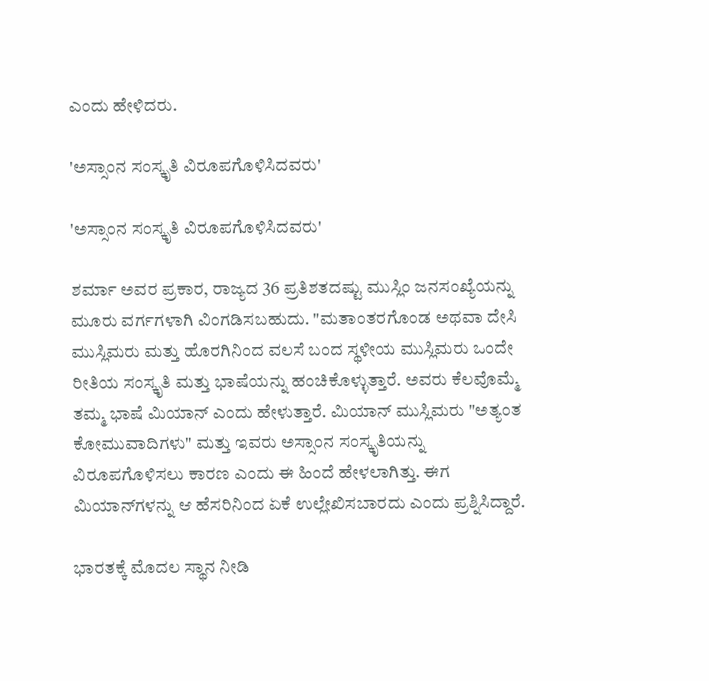ಎಂದು ಹೇಳಿದರು.

'ಅಸ್ಸಾಂನ ಸಂಸ್ಕೃತಿ ವಿರೂಪಗೊಳಿಸಿದವರು'

'ಅಸ್ಸಾಂನ ಸಂಸ್ಕೃತಿ ವಿರೂಪಗೊಳಿಸಿದವರು'

ಶರ್ಮಾ ಅವರ ಪ್ರಕಾರ, ರಾಜ್ಯದ 36 ಪ್ರತಿಶತದಷ್ಟು ಮುಸ್ಲಿಂ ಜನಸಂಖ್ಯೆಯನ್ನು ಮೂರು ವರ್ಗಗಳಾಗಿ ವಿಂಗಡಿಸಬಹುದು. "ಮತಾಂತರಗೊಂಡ ಅಥವಾ ದೇಸಿ ಮುಸ್ಲಿಮರು ಮತ್ತು ಹೊರಗಿನಿಂದ ವಲಸೆ ಬಂದ ಸ್ಥಳೀಯ ಮುಸ್ಲಿಮರು ಒಂದೇ ರೀತಿಯ ಸಂಸ್ಕೃತಿ ಮತ್ತು ಭಾಷೆಯನ್ನು ಹಂಚಿಕೊಳ್ಳುತ್ತಾರೆ. ಅವರು ಕೆಲವೊಮ್ಮೆ ತಮ್ಮ ಭಾಷೆ ಮಿಯಾನ್ ಎಂದು ಹೇಳುತ್ತಾರೆ. ಮಿಯಾನ್ ಮುಸ್ಲಿಮರು "ಅತ್ಯಂತ ಕೋಮುವಾದಿಗಳು" ಮತ್ತು ಇವರು ಅಸ್ಸಾಂನ ಸಂಸ್ಕೃತಿಯನ್ನು ವಿರೂಪಗೊಳಿಸಲು ಕಾರಣ ಎಂದು ಈ ಹಿಂದೆ ಹೇಳಲಾಗಿತ್ತು. ಈಗ ಮಿಯಾನ್‌ಗಳನ್ನು ಆ ಹೆಸರಿನಿಂದ ಏಕೆ ಉಲ್ಲೇಖಿಸಬಾರದು ಎಂದು ಪ್ರಶ್ನಿಸಿದ್ದಾರೆ.

ಭಾರತಕ್ಕೆ ಮೊದಲ ಸ್ಥಾನ ನೀಡಿ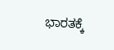ಭಾರತಕ್ಕೆ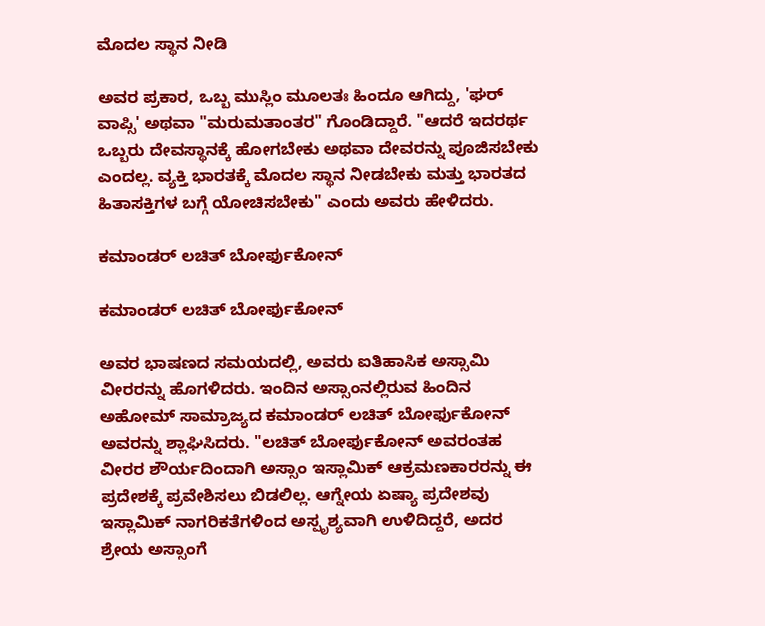ಮೊದಲ ಸ್ಥಾನ ನೀಡಿ

ಅವರ ಪ್ರಕಾರ, ಒಬ್ಬ ಮುಸ್ಲಿಂ ಮೂಲತಃ ಹಿಂದೂ ಆಗಿದ್ದು, 'ಘರ್ ವಾಪ್ಸಿ' ಅಥವಾ "ಮರುಮತಾಂತರ" ಗೊಂಡಿದ್ದಾರೆ. "ಆದರೆ ಇದರರ್ಥ ಒಬ್ಬರು ದೇವಸ್ಥಾನಕ್ಕೆ ಹೋಗಬೇಕು ಅಥವಾ ದೇವರನ್ನು ಪೂಜಿಸಬೇಕು ಎಂದಲ್ಲ. ವ್ಯಕ್ತಿ ಭಾರತಕ್ಕೆ ಮೊದಲ ಸ್ಥಾನ ನೀಡಬೇಕು ಮತ್ತು ಭಾರತದ ಹಿತಾಸಕ್ತಿಗಳ ಬಗ್ಗೆ ಯೋಚಿಸಬೇಕು" ಎಂದು ಅವರು ಹೇಳಿದರು.

ಕಮಾಂಡರ್ ಲಚಿತ್ ಬೋರ್ಫುಕೋನ್

ಕಮಾಂಡರ್ ಲಚಿತ್ ಬೋರ್ಫುಕೋನ್

ಅವರ ಭಾಷಣದ ಸಮಯದಲ್ಲಿ, ಅವರು ಐತಿಹಾಸಿಕ ಅಸ್ಸಾಮಿ ವೀರರನ್ನು ಹೊಗಳಿದರು. ಇಂದಿನ ಅಸ್ಸಾಂನಲ್ಲಿರುವ ಹಿಂದಿನ ಅಹೋಮ್ ಸಾಮ್ರಾಜ್ಯದ ಕಮಾಂಡರ್ ಲಚಿತ್ ಬೋರ್ಫುಕೋನ್ ಅವರನ್ನು ಶ್ಲಾಘಿಸಿದರು. "ಲಚಿತ್ ಬೋರ್ಫುಕೋನ್ ಅವರಂತಹ ವೀರರ ಶೌರ್ಯದಿಂದಾಗಿ ಅಸ್ಸಾಂ ಇಸ್ಲಾಮಿಕ್ ಆಕ್ರಮಣಕಾರರನ್ನು ಈ ಪ್ರದೇಶಕ್ಕೆ ಪ್ರವೇಶಿಸಲು ಬಿಡಲಿಲ್ಲ. ಆಗ್ನೇಯ ಏಷ್ಯಾ ಪ್ರದೇಶವು ಇಸ್ಲಾಮಿಕ್ ನಾಗರಿಕತೆಗಳಿಂದ ಅಸ್ಪೃಶ್ಯವಾಗಿ ಉಳಿದಿದ್ದರೆ, ಅದರ ಶ್ರೇಯ ಅಸ್ಸಾಂಗೆ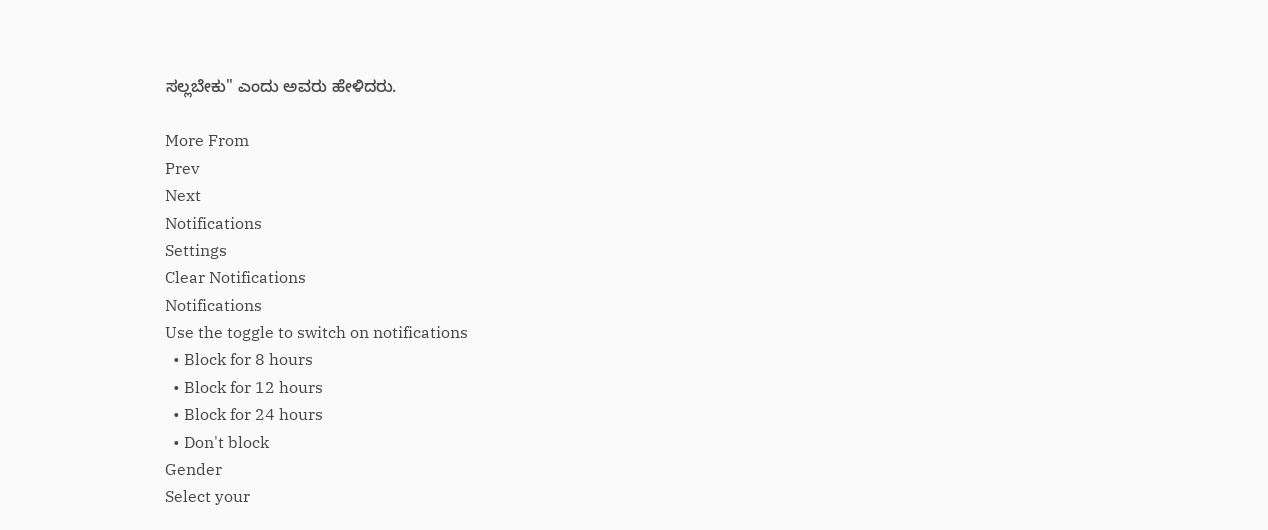ಸಲ್ಲಬೇಕು" ಎಂದು ಅವರು ಹೇಳಿದರು.

More From
Prev
Next
Notifications
Settings
Clear Notifications
Notifications
Use the toggle to switch on notifications
  • Block for 8 hours
  • Block for 12 hours
  • Block for 24 hours
  • Don't block
Gender
Select your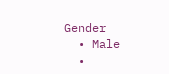Gender
  • Male
  •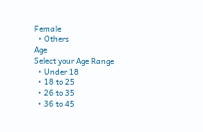Female
  • Others
Age
Select your Age Range
  • Under 18
  • 18 to 25
  • 26 to 35
  • 36 to 45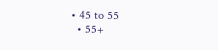• 45 to 55
  • 55+